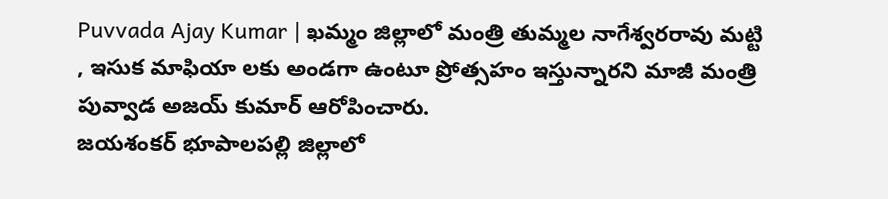Puvvada Ajay Kumar | ఖమ్మం జిల్లాలో మంత్రి తుమ్మల నాగేశ్వరరావు మట్టి , ఇసుక మాఫియా లకు అండగా ఉంటూ ప్రోత్సహం ఇస్తున్నారని మాజీ మంత్రి పువ్వాడ అజయ్ కుమార్ ఆరోపించారు.
జయశంకర్ భూపాలపల్లి జిల్లాలో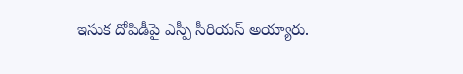ఇసుక దోపిడీపై ఎస్పీ సీరియస్ అయ్యారు.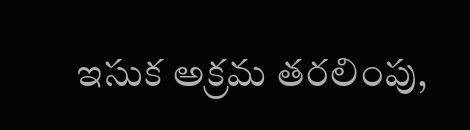ఇసుక అక్రమ తరలింపు,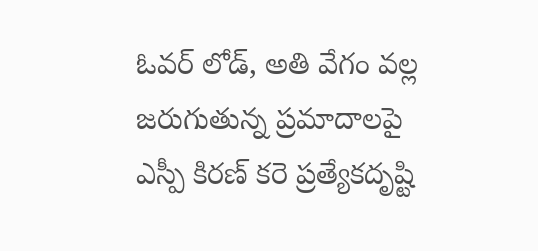ఓవర్ లోడ్, అతి వేగం వల్ల జరుగుతున్న ప్రమాదాలపై ఎస్పీ కిరణ్ కరె ప్రత్యేకదృష్టి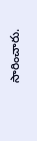సారించారు.